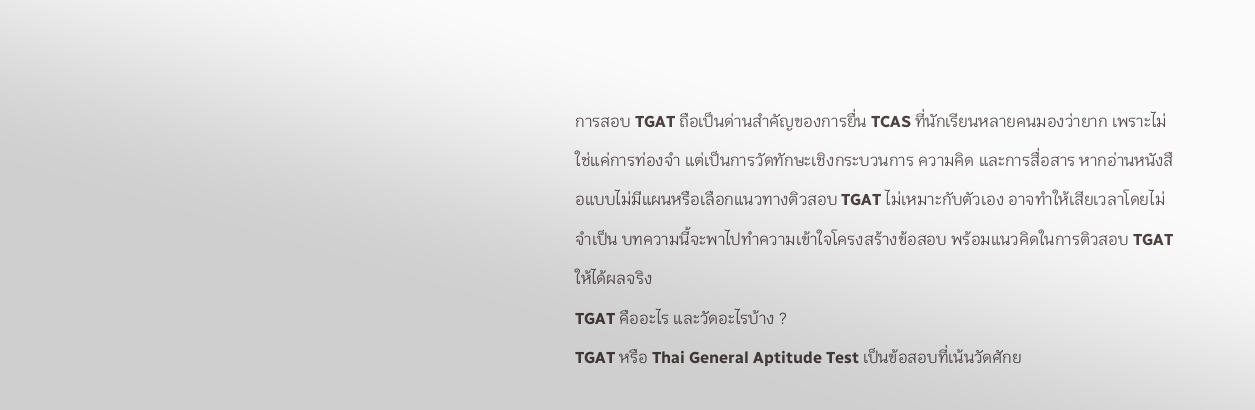การสอบ TGAT ถือเป็นด่านสำคัญของการยื่น TCAS ที่นักเรียนหลายคนมองว่ายาก เพราะไม่ใช่แค่การท่องจำ แต่เป็นการวัดทักษะเชิงกระบวนการ ความคิด และการสื่อสาร หากอ่านหนังสือแบบไม่มีแผนหรือเลือกแนวทางติวสอบ TGAT ไม่เหมาะกับตัวเอง อาจทำให้เสียเวลาโดยไม่จำเป็น บทความนี้จะพาไปทำความเข้าใจโครงสร้างข้อสอบ พร้อมแนวคิดในการติวสอบ TGAT ให้ได้ผลจริง
TGAT คืออะไร และวัดอะไรบ้าง ?
TGAT หรือ Thai General Aptitude Test เป็นข้อสอบที่เน้นวัดศักย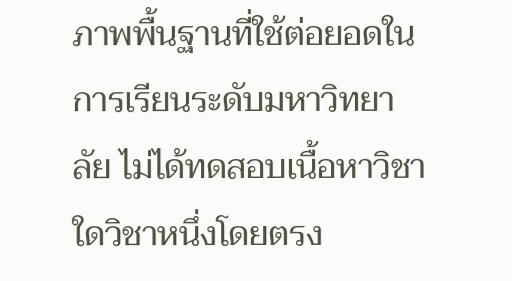ภาพพื้นฐานที่ใช้ต่อยอดในการเรียนระดับมหาวิทยาลัย ไม่ได้ทดสอบเนื้อหาวิชาใดวิชาหนึ่งโดยตรง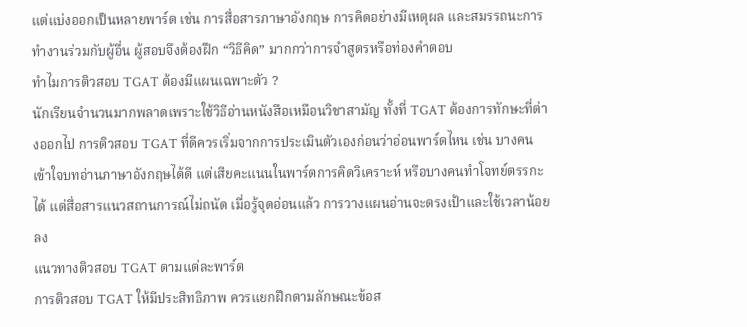แต่แบ่งออกเป็นหลายพาร์ต เช่น การสื่อสารภาษาอังกฤษ การคิดอย่างมีเหตุผล และสมรรถนะการทำงานร่วมกับผู้อื่น ผู้สอบจึงต้องฝึก “วิธีคิด” มากกว่าการจำสูตรหรือท่องคำตอบ
ทำไมการติวสอบ TGAT ต้องมีแผนเฉพาะตัว ?
นักเรียนจำนวนมากพลาดเพราะใช้วิธีอ่านหนังสือเหมือนวิชาสามัญ ทั้งที่ TGAT ต้องการทักษะที่ต่างออกไป การติวสอบ TGAT ที่ดีควรเริ่มจากการประเมินตัวเองก่อนว่าอ่อนพาร์ตไหน เช่น บางคนเข้าใจบทอ่านภาษาอังกฤษได้ดี แต่เสียคะแนนในพาร์ตการคิดวิเคราะห์ หรือบางคนทำโจทย์ตรรกะได้ แต่สื่อสารแนวสถานการณ์ไม่ถนัด เมื่อรู้จุดอ่อนแล้ว การวางแผนอ่านจะตรงเป้าและใช้เวลาน้อยลง
แนวทางติวสอบ TGAT ตามแต่ละพาร์ต
การติวสอบ TGAT ให้มีประสิทธิภาพ ควรแยกฝึกตามลักษณะข้อส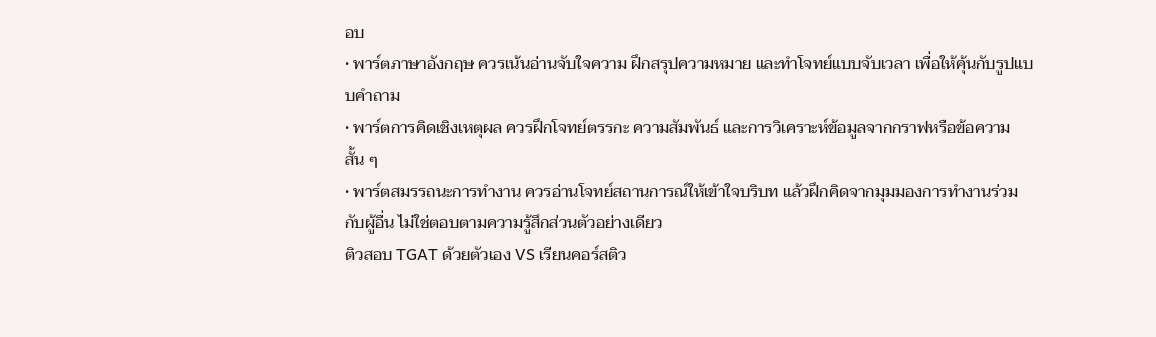อบ
• พาร์ตภาษาอังกฤษ ควรเน้นอ่านจับใจความ ฝึกสรุปความหมาย และทำโจทย์แบบจับเวลา เพื่อให้คุ้นกับรูปแบบคำถาม
• พาร์ตการคิดเชิงเหตุผล ควรฝึกโจทย์ตรรกะ ความสัมพันธ์ และการวิเคราะห์ข้อมูลจากกราฟหรือข้อความสั้น ๆ
• พาร์ตสมรรถนะการทำงาน ควรอ่านโจทย์สถานการณ์ให้เข้าใจบริบท แล้วฝึกคิดจากมุมมองการทำงานร่วมกับผู้อื่น ไม่ใช่ตอบตามความรู้สึกส่วนตัวอย่างเดียว
ติวสอบ TGAT ด้วยตัวเอง VS เรียนคอร์สติว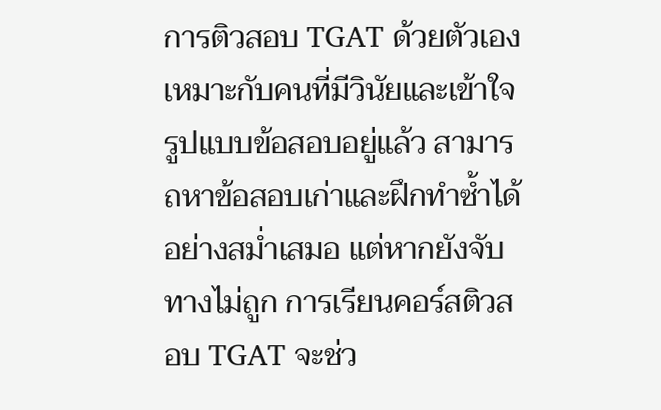การติวสอบ TGAT ด้วยตัวเองเหมาะกับคนที่มีวินัยและเข้าใจรูปแบบข้อสอบอยู่แล้ว สามารถหาข้อสอบเก่าและฝึกทำซ้ำได้อย่างสม่ำเสมอ แต่หากยังจับทางไม่ถูก การเรียนคอร์สติวสอบ TGAT จะช่ว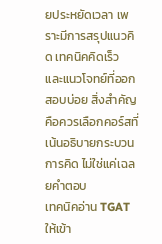ยประหยัดเวลา เพราะมีการสรุปแนวคิด เทคนิคคิดเร็ว และแนวโจทย์ที่ออกสอบบ่อย สิ่งสำคัญคือควรเลือกคอร์สที่เน้นอธิบายกระบวนการคิด ไม่ใช่แค่เฉลยคำตอบ
เทคนิคอ่าน TGAT ให้เข้า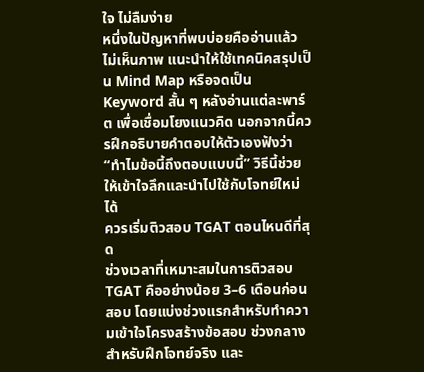ใจ ไม่ลืมง่าย
หนึ่งในปัญหาที่พบบ่อยคืออ่านแล้วไม่เห็นภาพ แนะนำให้ใช้เทคนิคสรุปเป็น Mind Map หรือจดเป็น Keyword สั้น ๆ หลังอ่านแต่ละพาร์ต เพื่อเชื่อมโยงแนวคิด นอกจากนี้ควรฝึกอธิบายคำตอบให้ตัวเองฟังว่า “ทำไมข้อนี้ถึงตอบแบบนี้” วิธีนี้ช่วยให้เข้าใจลึกและนำไปใช้กับโจทย์ใหม่ได้
ควรเริ่มติวสอบ TGAT ตอนไหนดีที่สุด
ช่วงเวลาที่เหมาะสมในการติวสอบ TGAT คืออย่างน้อย 3–6 เดือนก่อนสอบ โดยแบ่งช่วงแรกสำหรับทำความเข้าใจโครงสร้างข้อสอบ ช่วงกลางสำหรับฝึกโจทย์จริง และ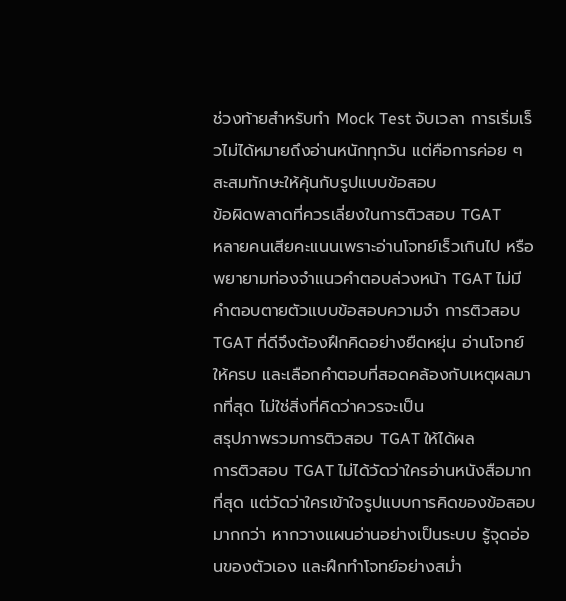ช่วงท้ายสำหรับทำ Mock Test จับเวลา การเริ่มเร็วไม่ได้หมายถึงอ่านหนักทุกวัน แต่คือการค่อย ๆ สะสมทักษะให้คุ้นกับรูปแบบข้อสอบ
ข้อผิดพลาดที่ควรเลี่ยงในการติวสอบ TGAT
หลายคนเสียคะแนนเพราะอ่านโจทย์เร็วเกินไป หรือพยายามท่องจำแนวคำตอบล่วงหน้า TGAT ไม่มีคำตอบตายตัวแบบข้อสอบความจำ การติวสอบ TGAT ที่ดีจึงต้องฝึกคิดอย่างยืดหยุ่น อ่านโจทย์ให้ครบ และเลือกคำตอบที่สอดคล้องกับเหตุผลมากที่สุด ไม่ใช่สิ่งที่คิดว่าควรจะเป็น
สรุปภาพรวมการติวสอบ TGAT ให้ได้ผล
การติวสอบ TGAT ไม่ได้วัดว่าใครอ่านหนังสือมากที่สุด แต่วัดว่าใครเข้าใจรูปแบบการคิดของข้อสอบมากกว่า หากวางแผนอ่านอย่างเป็นระบบ รู้จุดอ่อนของตัวเอง และฝึกทำโจทย์อย่างสม่ำ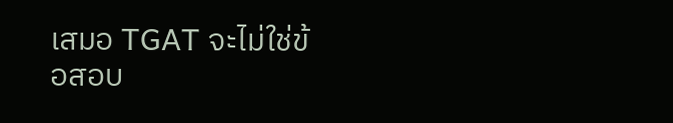เสมอ TGAT จะไม่ใช่ข้อสอบ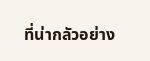ที่น่ากลัวอย่าง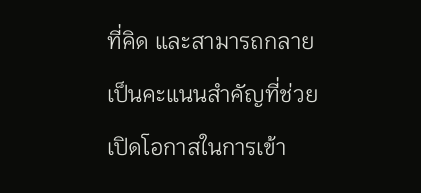ที่คิด และสามารถกลายเป็นคะแนนสำคัญที่ช่วยเปิดโอกาสในการเข้า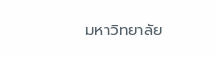มหาวิทยาลัย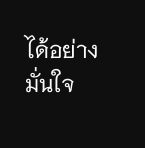ได้อย่างมั่นใจ